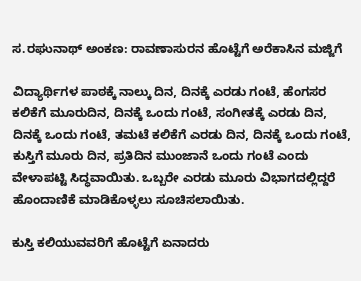ಸ.ರಘುನಾಥ್ ಅಂಕಣ: ರಾವಣಾಸುರನ ಹೊಟ್ಟೆಗೆ ಅರೆಕಾಸಿನ ಮಜ್ಜಿಗೆ

ವಿದ್ಯಾರ್ಥಿಗಳ ಪಾಠಕ್ಕೆ ನಾಲ್ಕು ದಿನ, ದಿನಕ್ಕೆ ಎರಡು ಗಂಟೆ, ಹೆಂಗಸರ ಕಲಿಕೆಗೆ ಮೂರುದಿನ, ದಿನಕ್ಕೆ ಒಂದು ಗಂಟೆ, ಸಂಗೀತಕ್ಕೆ ಎರಡು ದಿನ, ದಿನಕ್ಕೆ ಒಂದು ಗಂಟೆ, ತಮಟೆ ಕಲಿಕೆಗೆ ಎರಡು ದಿನ, ದಿನಕ್ಕೆ ಒಂದು ಗಂಟೆ, ಕುಸ್ತಿಗೆ ಮೂರು ದಿನ, ಪ್ರತಿದಿನ ಮುಂಜಾನೆ ಒಂದು ಗಂಟೆ ಎಂದು ವೇಳಾಪಟ್ಟಿ ಸಿದ್ಧವಾಯಿತು. ಒಬ್ಬರೇ ಎರಡು ಮೂರು ವಿಭಾಗದಲ್ಲಿದ್ದರೆ ಹೊಂದಾಣಿಕೆ ಮಾಡಿಕೊಳ್ಳಲು ಸೂಚಿಸಲಾಯಿತು.

ಕುಸ್ತಿ ಕಲಿಯುವವರಿಗೆ ಹೊಟ್ಟೆಗೆ ಏನಾದರು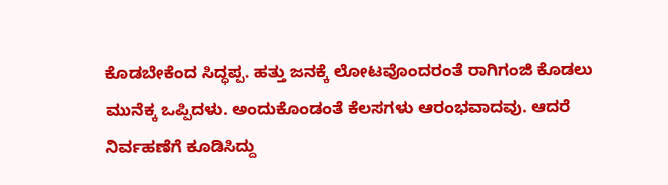ಕೊಡಬೇಕೆಂದ ಸಿದ್ಧಪ್ಪ. ಹತ್ತು ಜನಕ್ಕೆ ಲೋಟವೊಂದರಂತೆ ರಾಗಿಗಂಜಿ ಕೊಡಲು ಮುನೆಕ್ಕ ಒಪ್ಪಿದಳು. ಅಂದುಕೊಂಡಂತೆ ಕೆಲಸಗಳು ಆರಂಭವಾದವು. ಆದರೆ ನಿರ್ವಹಣೆಗೆ ಕೂಡಿಸಿದ್ದು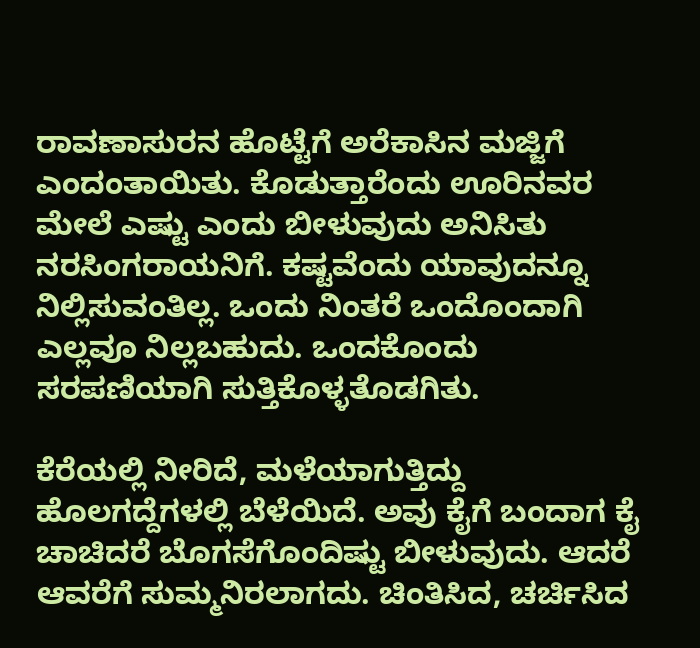ರಾವಣಾಸುರನ ಹೊಟ್ಟೆಗೆ ಅರೆಕಾಸಿನ ಮಜ್ಜಿಗೆ ಎಂದಂತಾಯಿತು. ಕೊಡುತ್ತಾರೆಂದು ಊರಿನವರ ಮೇಲೆ ಎಷ್ಟು ಎಂದು ಬೀಳುವುದು ಅನಿಸಿತು ನರಸಿಂಗರಾಯನಿಗೆ. ಕಷ್ಟವೆಂದು ಯಾವುದನ್ನೂ ನಿಲ್ಲಿಸುವಂತಿಲ್ಲ. ಒಂದು ನಿಂತರೆ ಒಂದೊಂದಾಗಿ ಎಲ್ಲವೂ ನಿಲ್ಲಬಹುದು. ಒಂದಕೊಂದು ಸರಪಣಿಯಾಗಿ ಸುತ್ತಿಕೊಳ್ಳತೊಡಗಿತು.

ಕೆರೆಯಲ್ಲಿ ನೀರಿದೆ, ಮಳೆಯಾಗುತ್ತಿದ್ದು ಹೊಲಗದ್ದೆಗಳಲ್ಲಿ ಬೆಳೆಯಿದೆ. ಅವು ಕೈಗೆ ಬಂದಾಗ ಕೈ ಚಾಚಿದರೆ ಬೊಗಸೆಗೊಂದಿಷ್ಟು ಬೀಳುವುದು. ಆದರೆ ಆವರೆಗೆ ಸುಮ್ಮನಿರಲಾಗದು. ಚಿಂತಿಸಿದ, ಚರ್ಚಿಸಿದ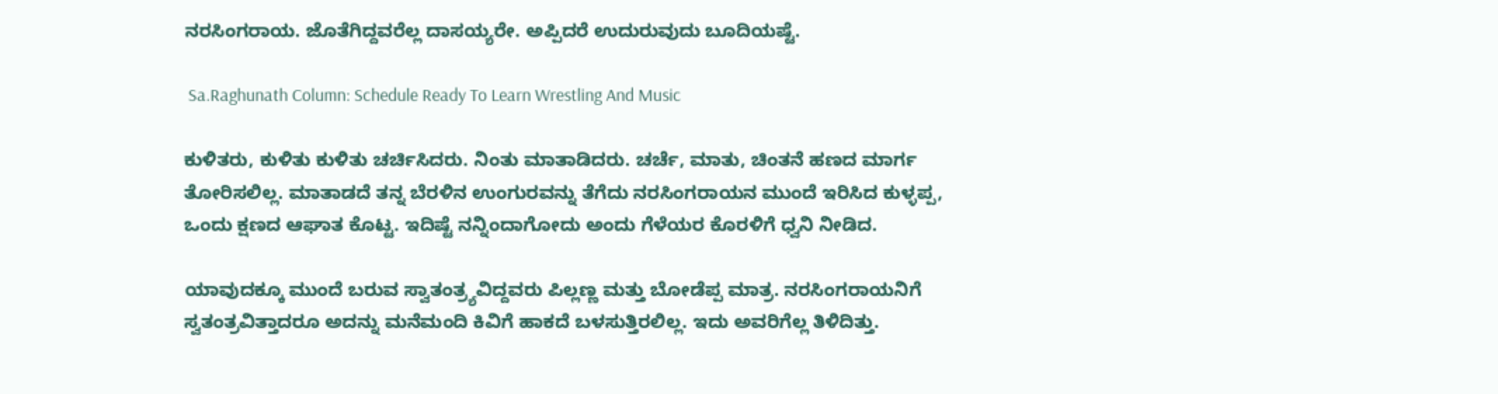ನರಸಿಂಗರಾಯ. ಜೊತೆಗಿದ್ದವರೆಲ್ಲ ದಾಸಯ್ಯರೇ. ಅಪ್ಪಿದರೆ ಉದುರುವುದು ಬೂದಿಯಷ್ಟೆ.

 Sa.Raghunath Column: Schedule Ready To Learn Wrestling And Music

ಕುಳಿತರು, ಕುಳಿತು ಕುಳಿತು ಚರ್ಚಿಸಿದರು. ನಿಂತು ಮಾತಾಡಿದರು. ಚರ್ಚೆ, ಮಾತು, ಚಿಂತನೆ ಹಣದ ಮಾರ್ಗ ತೋರಿಸಲಿಲ್ಲ. ಮಾತಾಡದೆ ತನ್ನ ಬೆರಳಿನ ಉಂಗುರವನ್ನು ತೆಗೆದು ನರಸಿಂಗರಾಯನ ಮುಂದೆ ಇರಿಸಿದ ಕುಳ್ಳಪ್ಪ, ಒಂದು ಕ್ಷಣದ ಆಘಾತ ಕೊಟ್ಟ. ಇದಿಷ್ಟೆ ನನ್ನಿಂದಾಗೋದು ಅಂದು ಗೆಳೆಯರ ಕೊರಳಿಗೆ ಧ್ವನಿ ನೀಡಿದ.

ಯಾವುದಕ್ಕೂ ಮುಂದೆ ಬರುವ ಸ್ವಾತಂತ್ರ್ಯವಿದ್ದವರು ಪಿಲ್ಲಣ್ಣ ಮತ್ತು ಬೋಡೆಪ್ಪ ಮಾತ್ರ. ನರಸಿಂಗರಾಯನಿಗೆ ಸ್ವತಂತ್ರವಿತ್ತಾದರೂ ಅದನ್ನು ಮನೆಮಂದಿ ಕಿವಿಗೆ ಹಾಕದೆ ಬಳಸುತ್ತಿರಲಿಲ್ಲ. ಇದು ಅವರಿಗೆಲ್ಲ ತಿಳಿದಿತ್ತು.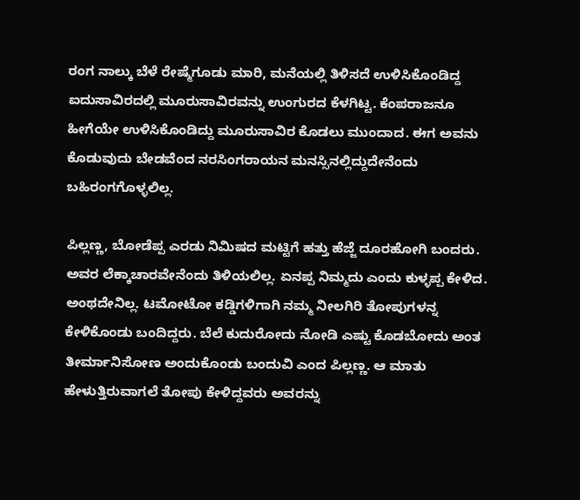ರಂಗ ನಾಲ್ಕು ಬೆಳೆ ರೇಷ್ಮೆಗೂಡು ಮಾರಿ, ಮನೆಯಲ್ಲಿ ತಿಳಿಸದೆ ಉಳಿಸಿಕೊಂಡಿದ್ದ ಐದುಸಾವಿರದಲ್ಲಿ ಮೂರುಸಾವಿರವನ್ನು ಉಂಗುರದ ಕೆಳಗಿಟ್ಟ. ಕೆಂಪರಾಜನೂ ಹೀಗೆಯೇ ಉಳಿಸಿಕೊಂಡಿದ್ದು ಮೂರುಸಾವಿರ ಕೊಡಲು ಮುಂದಾದ. ಈಗ ಅವನು ಕೊಡುವುದು ಬೇಡವೆಂದ ನರಸಿಂಗರಾಯನ ಮನಸ್ಸಿನಲ್ಲಿದ್ದುದೇನೆಂದು ಬಹಿರಂಗಗೊಳ್ಳಲಿಲ್ಲ.

ಪಿಲ್ಲಣ್ಣ, ಬೋಡೆಪ್ಪ ಎರಡು ನಿಮಿಷದ ಮಟ್ಟಿಗೆ ಹತ್ತು ಹೆಜ್ಜೆ ದೂರಹೋಗಿ ಬಂದರು. ಅವರ ಲೆಕ್ಕಾಚಾರವೇನೆಂದು ತಿಳಿಯಲಿಲ್ಲ. ಏನಪ್ಪ ನಿಮ್ಮದು ಎಂದು ಕುಳ್ಳಪ್ಪ ಕೇಳಿದ. ಅಂಥದೇನಿಲ್ಲ. ಟಮೋಟೋ ಕಡ್ಡಿಗಳಿಗಾಗಿ ನಮ್ಮ ನೀಲಗಿರಿ ತೋಪುಗಳನ್ನ ಕೇಳಿಕೊಂಡು ಬಂದಿದ್ದರು. ಬೆಲೆ ಕುದುರೋದು ನೋಡಿ ಎಷ್ಟು ಕೊಡಬೋದು ಅಂತ ತೀರ್ಮಾನಿಸೋಣ ಅಂದುಕೊಂಡು ಬಂದುವಿ ಎಂದ ಪಿಲ್ಲಣ್ಣ. ಆ ಮಾತು ಹೇಳುತ್ತಿರುವಾಗಲೆ ತೋಪು ಕೇಳಿದ್ದವರು ಅವರನ್ನು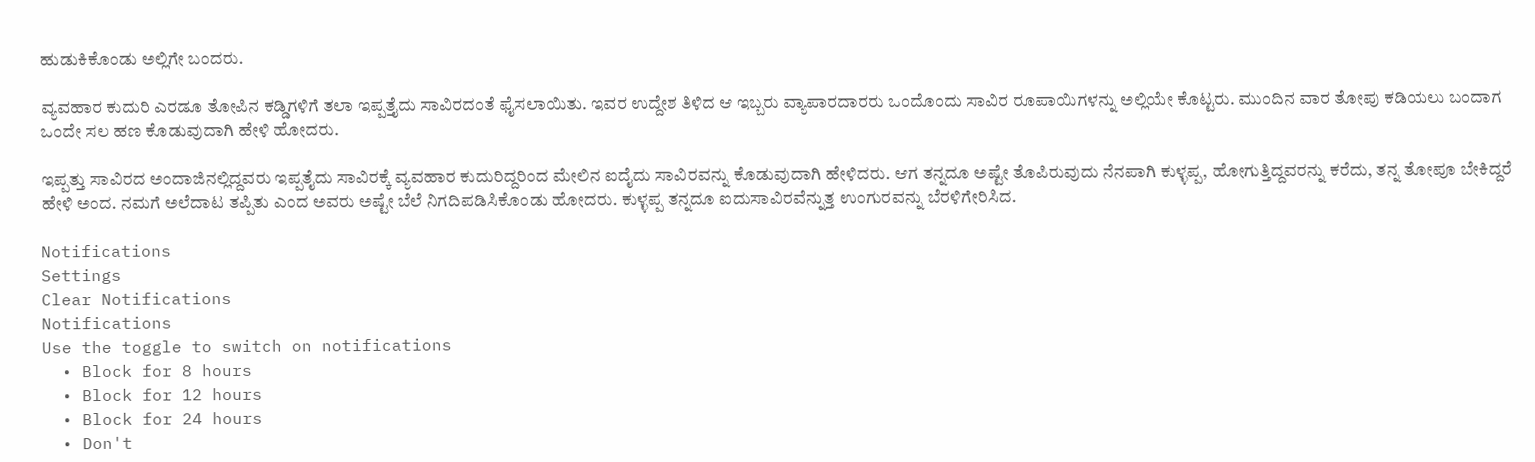ಹುಡುಕಿಕೊಂಡು ಅಲ್ಲಿಗೇ ಬಂದರು.

ವ್ಯವಹಾರ ಕುದುರಿ ಎರಡೂ ತೋಪಿನ ಕಡ್ಡಿಗಳಿಗೆ ತಲಾ ಇಪ್ಪತ್ತೈದು ಸಾವಿರದಂತೆ ಫೈಸಲಾಯಿತು. ಇವರ ಉದ್ದೇಶ ತಿಳಿದ ಆ ಇಬ್ಬರು ವ್ಯಾಪಾರದಾರರು ಒಂದೊಂದು ಸಾವಿರ ರೂಪಾಯಿಗಳನ್ನು ಅಲ್ಲಿಯೇ ಕೊಟ್ಟರು. ಮುಂದಿನ ವಾರ ತೋಪು ಕಡಿಯಲು ಬಂದಾಗ ಒಂದೇ ಸಲ ಹಣ ಕೊಡುವುದಾಗಿ ಹೇಳಿ ಹೋದರು.

ಇಪ್ಪತ್ತು ಸಾವಿರದ ಅಂದಾಜಿನಲ್ಲಿದ್ದವರು ಇಪ್ಪತೈದು ಸಾವಿರಕ್ಕೆ ವ್ಯವಹಾರ ಕುದುರಿದ್ದರಿಂದ ಮೇಲಿನ ಐದೈದು ಸಾವಿರವನ್ನು ಕೊಡುವುದಾಗಿ ಹೇಳಿದರು. ಆಗ ತನ್ನದೂ ಅಷ್ಟೇ ತೊಪಿರುವುದು ನೆನಪಾಗಿ ಕುಳ್ಳಪ್ಪ, ಹೋಗುತ್ತಿದ್ದವರನ್ನು ಕರೆದು, ತನ್ನ ತೋಪೂ ಬೇಕಿದ್ದರೆ ಹೇಳಿ ಅಂದ. ನಮಗೆ ಅಲೆದಾಟ ತಪ್ಪಿತು ಎಂದ ಅವರು ಅಷ್ಟೇ ಬೆಲೆ ನಿಗದಿಪಡಿಸಿಕೊಂಡು ಹೋದರು. ಕುಳ್ಳಪ್ಪ ತನ್ನದೂ ಐದುಸಾವಿರವೆನ್ನುತ್ತ ಉಂಗುರವನ್ನು ಬೆರಳಿಗೇರಿಸಿದ.

Notifications
Settings
Clear Notifications
Notifications
Use the toggle to switch on notifications
  • Block for 8 hours
  • Block for 12 hours
  • Block for 24 hours
  • Don't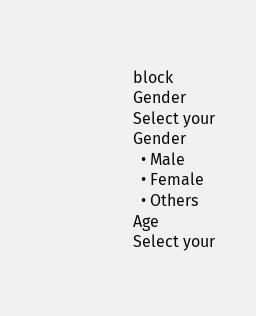block
Gender
Select your Gender
  • Male
  • Female
  • Others
Age
Select your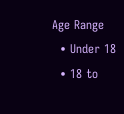Age Range
  • Under 18
  • 18 to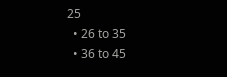25
  • 26 to 35
  • 36 to 45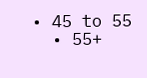• 45 to 55
  • 55+